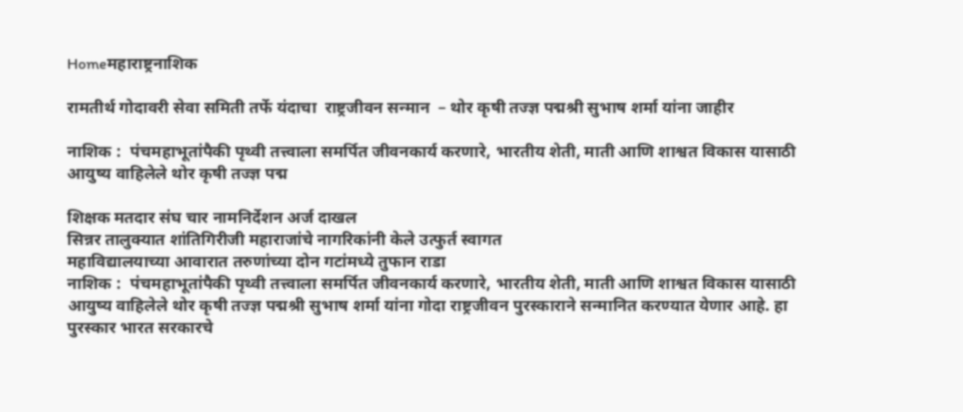Homeमहाराष्ट्रनाशिक

रामतीर्थ गोदावरी सेवा समिती तर्फे यंदाचा  राष्ट्रजीवन सन्मान  – थोर कृषी तज्ज्ञ पद्मश्री सुभाष शर्मा यांना जाहीर

नाशिक :  पंचमहाभूतांपैकी पृथ्वी तत्त्वाला समर्पित जीवनकार्य करणारे, भारतीय शेती, माती आणि शाश्वत विकास यासाठी आयुष्य वाहिलेले थोर कृषी तज्ज्ञ पद्म

शिक्षक मतदार संघ चार नामनिर्देशन अर्ज दाखल
सिन्नर तालुक्यात शांतिगिरीजी महाराजांचे नागरिकांनी केले उत्फुर्त स्वागत
महाविद्यालयाच्या आवारात तरुणांच्या दोन गटांमध्ये तुफान राडा
नाशिक :  पंचमहाभूतांपैकी पृथ्वी तत्त्वाला समर्पित जीवनकार्य करणारे, भारतीय शेती, माती आणि शाश्वत विकास यासाठी आयुष्य वाहिलेले थोर कृषी तज्ज्ञ पद्मश्री सुभाष शर्मा यांना गोदा राष्ट्रजीवन पुरस्काराने सन्मानित करण्यात येणार आहे. हा पुरस्कार भारत सरकारचे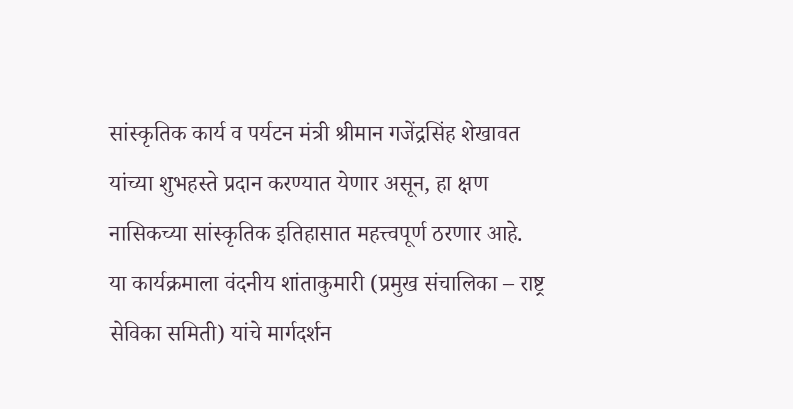सांस्कृतिक कार्य व पर्यटन मंत्री श्रीमान गजेंद्रसिंह शेखावत यांच्या शुभहस्ते प्रदान करण्यात येणार असून, हा क्षण नासिकच्या सांस्कृतिक इतिहासात महत्त्वपूर्ण ठरणार आहे.
या कार्यक्रमाला वंदनीय शांताकुमारी (प्रमुख संचालिका – राष्ट्र सेविका समिती) यांचे मार्गदर्शन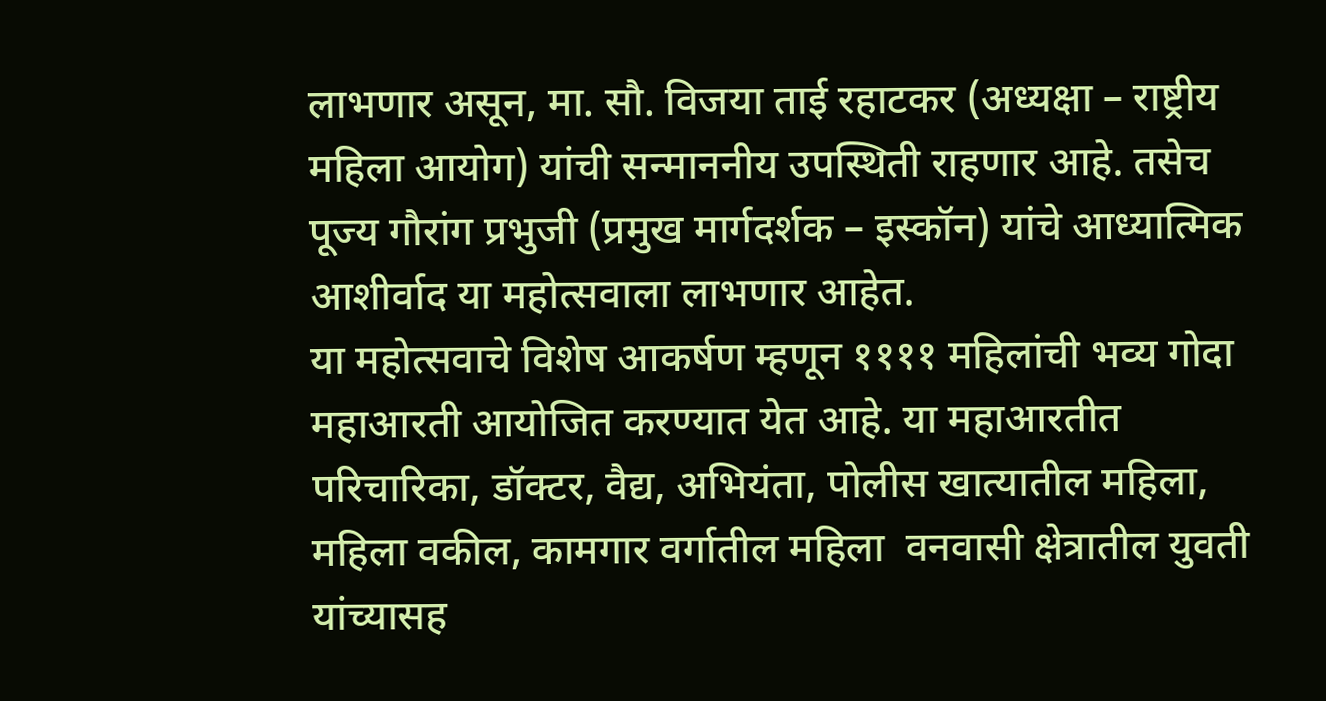लाभणार असून, मा. सौ. विजया ताई रहाटकर (अध्यक्षा – राष्ट्रीय महिला आयोग) यांची सन्माननीय उपस्थिती राहणार आहे. तसेच पूज्य गौरांग प्रभुजी (प्रमुख मार्गदर्शक – इस्कॉन) यांचे आध्यात्मिक आशीर्वाद या महोत्सवाला लाभणार आहेत.
या महोत्सवाचे विशेष आकर्षण म्हणून ११११ महिलांची भव्य गोदा महाआरती आयोजित करण्यात येत आहे. या महाआरतीत परिचारिका, डॉक्टर, वैद्य, अभियंता, पोलीस खात्यातील महिला, महिला वकील, कामगार वर्गातील महिला  वनवासी क्षेत्रातील युवती  यांच्यासह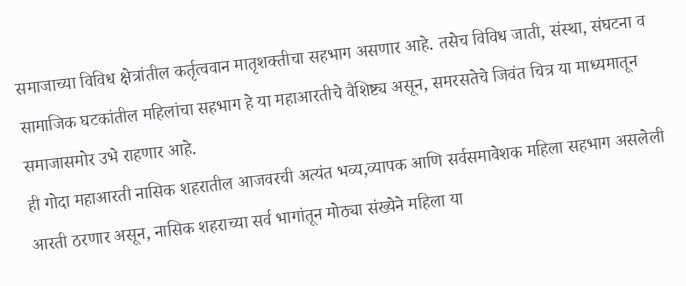समाजाच्या विविध क्षेत्रांतील कर्तृत्ववान मातृशक्तीचा सहभाग असणार आहे. तसेच विविध जाती, संस्था, संघटना व सामाजिक घटकांतील महिलांचा सहभाग हे या महाआरतीचे वैशिष्ट्य असून, समरसतेचे जिवंत चित्र या माध्यमातून समाजासमोर उभे राहणार आहे.
ही गोदा महाआरती नासिक शहरातील आजवरची अत्यंत भव्य,व्यापक आणि सर्वसमावेशक महिला सहभाग असलेली आरती ठरणार असून, नासिक शहराच्या सर्व भागांतून मोठ्या संख्येने महिला या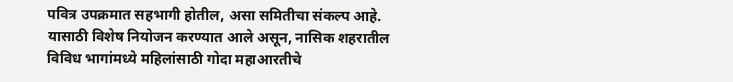पवित्र उपक्रमात सहभागी होतील, असा समितीचा संकल्प आहे. यासाठी विशेष नियोजन करण्यात आले असून, नासिक शहरातील विविध भागांमध्ये महिलांसाठी गोदा महाआरतीचे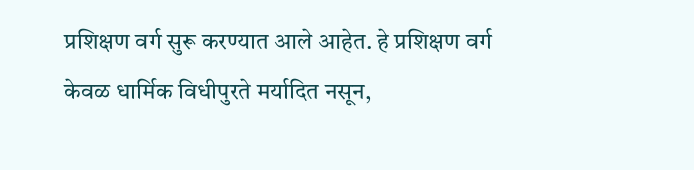प्रशिक्षण वर्ग सुरू करण्यात आले आहेत. हे प्रशिक्षण वर्ग केवळ धार्मिक विधीपुरते मर्यादित नसून,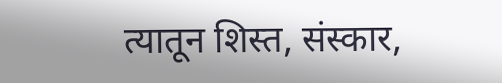त्यातून शिस्त, संस्कार,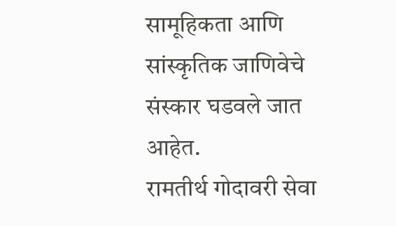सामूहिकता आणि सांस्कृतिक जाणिवेचे संस्कार घडवले जात आहेत.
रामतीर्थ गोदावरी सेवा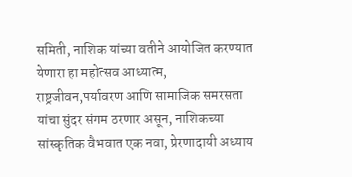समिती, नाशिक यांच्या वतीने आयोजित करण्यात येणारा हा महोत्सव आध्यात्म, राष्ट्रजीवन,पर्यावरण आणि सामाजिक समरसता यांचा सुंदर संगम ठरणार असून, नाशिकच्या सांस्कृतिक वैभवात एक नवा, प्रेरणादायी अध्याय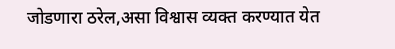जोडणारा ठरेल,असा विश्वास व्यक्त करण्यात येत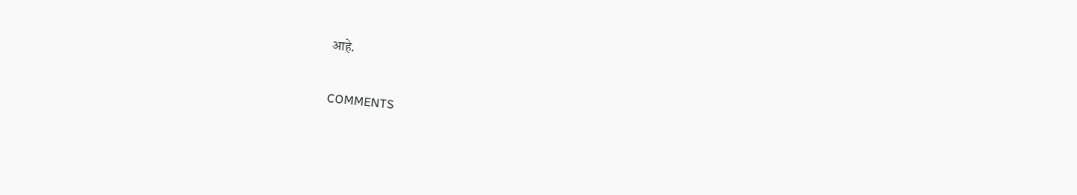आहे.

COMMENTS